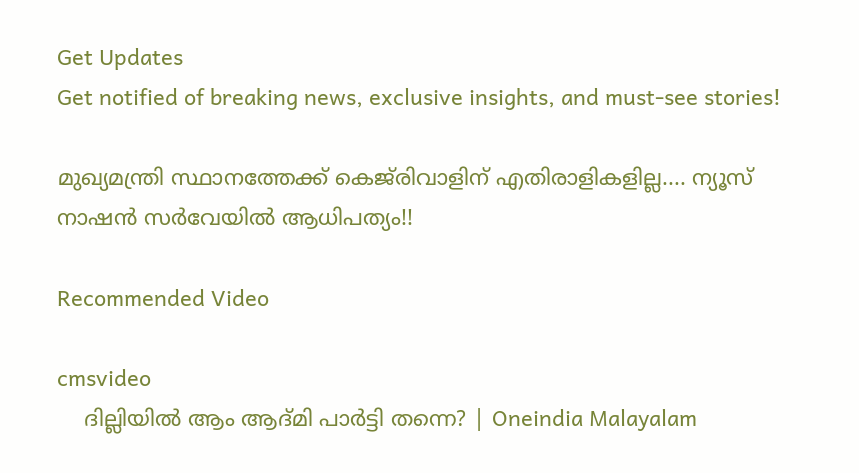Get Updates
Get notified of breaking news, exclusive insights, and must-see stories!

മുഖ്യമന്ത്രി സ്ഥാനത്തേക്ക് കെജ്‌രിവാളിന് എതിരാളികളില്ല.... ന്യൂസ് നാഷന്‍ സര്‍വേയില്‍ ആധിപത്യം!!

Recommended Video

cmsvideo
    ദില്ലിയിൽ ആം ആദ്മി പാർട്ടി തന്നെ? | Oneindia Malayalam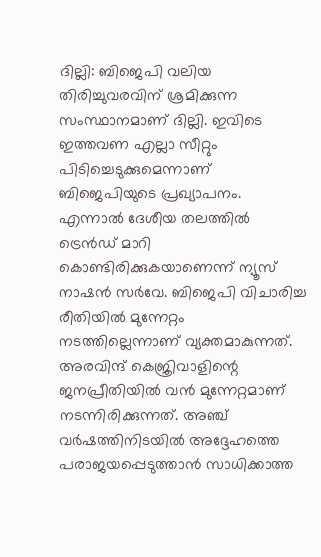ദില്ലി: ബിജെപി വലിയ തിരിച്ചുവരവിന് ശ്രമിക്കുന്ന സംസ്ഥാനമാണ് ദില്ലി. ഇവിടെ ഇത്തവണ എല്ലാ സീറ്റും പിടിച്ചെടുക്കുമെന്നാണ് ബിജെപിയുടെ പ്രഖ്യാപനം. എന്നാല്‍ ദേശീയ തലത്തില്‍ ട്രെന്‍ഡ് മാറി കൊണ്ടിരിക്കുകയാണെന്ന് ന്യൂസ് നാഷന്‍ സര്‍വേ. ബിജെപി വിചാരിച്ച രീതിയില്‍ മുന്നേറ്റം നടത്തില്ലെന്നാണ് വ്യക്തമാകുന്നത്. അരവിന്ദ് കെജ്രിവാളിന്റെ ജനപ്രീതിയില്‍ വന്‍ മുന്നേറ്റമാണ് നടന്നിരിക്കുന്നത്. അഞ്ച് വര്‍ഷത്തിനിടയില്‍ അദ്ദേഹത്തെ പരാജയപ്പെടുത്താന്‍ സാധിക്കാത്ത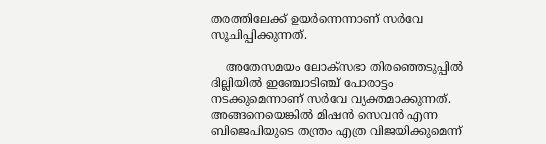തരത്തിലേക്ക് ഉയര്‍ന്നെന്നാണ് സര്‍വേ സൂചിപ്പിക്കുന്നത്.

    അതേസമയം ലോക്‌സഭാ തിരഞ്ഞെടുപ്പില്‍ ദില്ലിയില്‍ ഇഞ്ചോടിഞ്ച് പോരാട്ടം നടക്കുമെന്നാണ് സര്‍വേ വ്യക്തമാക്കുന്നത്. അങ്ങനെയെങ്കില്‍ മിഷന്‍ സെവന്‍ എന്ന ബിജെപിയുടെ തന്ത്രം എത്ര വിജയിക്കുമെന്ന്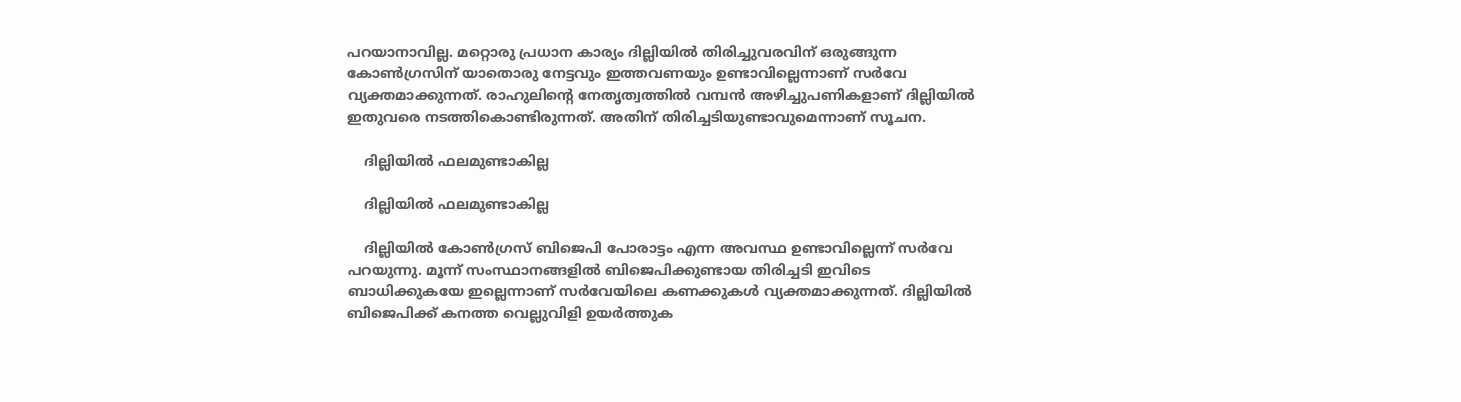പറയാനാവില്ല. മറ്റൊരു പ്രധാന കാര്യം ദില്ലിയില്‍ തിരിച്ചുവരവിന് ഒരുങ്ങുന്ന കോണ്‍ഗ്രസിന് യാതൊരു നേട്ടവും ഇത്തവണയും ഉണ്ടാവില്ലെന്നാണ് സര്‍വേ വ്യക്തമാക്കുന്നത്. രാഹുലിന്റെ നേതൃത്വത്തില്‍ വമ്പന്‍ അഴിച്ചുപണികളാണ് ദില്ലിയില്‍ ഇതുവരെ നടത്തികൊണ്ടിരുന്നത്. അതിന് തിരിച്ചടിയുണ്ടാവുമെന്നാണ് സൂചന.

    ദില്ലിയില്‍ ഫലമുണ്ടാകില്ല

    ദില്ലിയില്‍ ഫലമുണ്ടാകില്ല

    ദില്ലിയില്‍ കോണ്‍ഗ്രസ് ബിജെപി പോരാട്ടം എന്ന അവസ്ഥ ഉണ്ടാവില്ലെന്ന് സര്‍വേ പറയുന്നു. മൂന്ന് സംസ്ഥാനങ്ങളില്‍ ബിജെപിക്കുണ്ടായ തിരിച്ചടി ഇവിടെ ബാധിക്കുകയേ ഇല്ലെന്നാണ് സര്‍വേയിലെ കണക്കുകള്‍ വ്യക്തമാക്കുന്നത്. ദില്ലിയില്‍ ബിജെപിക്ക് കനത്ത വെല്ലുവിളി ഉയര്‍ത്തുക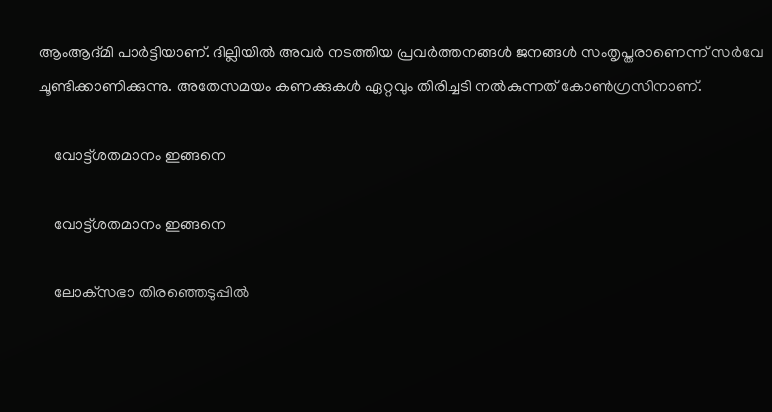ആംആദ്മി പാര്‍ട്ടിയാണ്. ദില്ലിയില്‍ അവര്‍ നടത്തിയ പ്രവര്‍ത്തനങ്ങള്‍ ജനങ്ങള്‍ സംതൃപ്തരാണെന്ന് സര്‍വേ ചൂണ്ടിക്കാണിക്കുന്നു. അതേസമയം കണക്കുകള്‍ ഏറ്റവും തിരിച്ചടി നല്‍കുന്നത് കോണ്‍ഗ്രസിനാണ്.

    വോട്ട്ശതമാനം ഇങ്ങനെ

    വോട്ട്ശതമാനം ഇങ്ങനെ

    ലോക്‌സഭാ തിരഞ്ഞെടുപ്പില്‍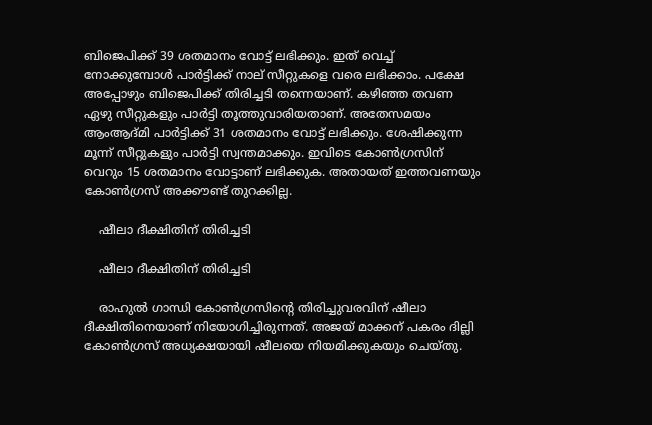ബിജെപിക്ക് 39 ശതമാനം വോട്ട് ലഭിക്കും. ഇത് വെച്ച് നോക്കുമ്പോള്‍ പാര്‍ട്ടിക്ക് നാല് സീറ്റുകളെ വരെ ലഭിക്കാം. പക്ഷേ അപ്പോഴും ബിജെപിക്ക് തിരിച്ചടി തന്നെയാണ്. കഴിഞ്ഞ തവണ ഏഴു സീറ്റുകളും പാര്‍ട്ടി തൂത്തുവാരിയതാണ്. അതേസമയം ആംആദ്മി പാര്‍ട്ടിക്ക് 31 ശതമാനം വോട്ട് ലഭിക്കും. ശേഷിക്കുന്ന മൂന്ന് സീറ്റുകളും പാര്‍ട്ടി സ്വന്തമാക്കും. ഇവിടെ കോണ്‍ഗ്രസിന് വെറും 15 ശതമാനം വോട്ടാണ് ലഭിക്കുക. അതായത് ഇത്തവണയും കോണ്‍ഗ്രസ് അക്കൗണ്ട് തുറക്കില്ല.

    ഷീലാ ദീക്ഷിതിന് തിരിച്ചടി

    ഷീലാ ദീക്ഷിതിന് തിരിച്ചടി

    രാഹുല്‍ ഗാന്ധി കോണ്‍ഗ്രസിന്റെ തിരിച്ചുവരവിന് ഷീലാ ദീക്ഷിതിനെയാണ് നിയോഗിച്ചിരുന്നത്. അജയ് മാക്കന് പകരം ദില്ലി കോണ്‍ഗ്രസ് അധ്യക്ഷയായി ഷീലയെ നിയമിക്കുകയും ചെയ്തു.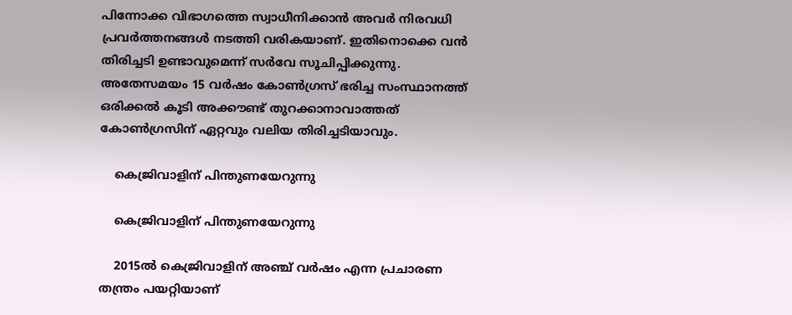പിന്നോക്ക വിഭാഗത്തെ സ്വാധീനിക്കാന്‍ അവര്‍ നിരവധി പ്രവര്‍ത്തനങ്ങള്‍ നടത്തി വരികയാണ്. ഇതിനൊക്കെ വന്‍ തിരിച്ചടി ഉണ്ടാവുമെന്ന് സര്‍വേ സൂചിപ്പിക്കുന്നു. അതേസമയം 15 വര്‍ഷം കോണ്‍ഗ്രസ് ഭരിച്ച സംസ്ഥാനത്ത് ഒരിക്കല്‍ കൂടി അക്കൗണ്ട് തുറക്കാനാവാത്തത് കോണ്‍ഗ്രസിന് ഏറ്റവും വലിയ തിരിച്ചടിയാവും.

    കെജ്രിവാളിന് പിന്തുണയേറുന്നു

    കെജ്രിവാളിന് പിന്തുണയേറുന്നു

    2015ല്‍ കെജ്രിവാളിന് അഞ്ച് വര്‍ഷം എന്ന പ്രചാരണ തന്ത്രം പയറ്റിയാണ്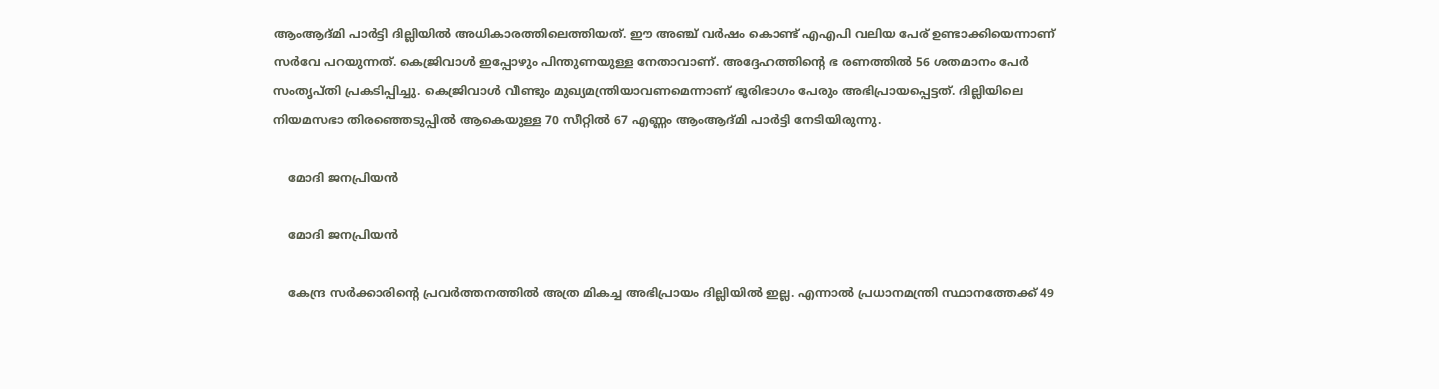ആംആദ്മി പാര്‍ട്ടി ദില്ലിയില്‍ അധികാരത്തിലെത്തിയത്. ഈ അഞ്ച് വര്‍ഷം കൊണ്ട് എഎപി വലിയ പേര് ഉണ്ടാക്കിയെന്നാണ് സര്‍വേ പറയുന്നത്. കെജ്രിവാള്‍ ഇപ്പോഴും പിന്തുണയുള്ള നേതാവാണ്. അദ്ദേഹത്തിന്റെ ഭ രണത്തില്‍ 56 ശതമാനം പേര്‍ സംതൃപ്തി പ്രകടിപ്പിച്ചു. കെജ്രിവാള്‍ വീണ്ടും മുഖ്യമന്ത്രിയാവണമെന്നാണ് ഭൂരിഭാഗം പേരും അഭിപ്രായപ്പെട്ടത്. ദില്ലിയിലെ നിയമസഭാ തിരഞ്ഞെടുപ്പില്‍ ആകെയുള്ള 70 സീറ്റില്‍ 67 എണ്ണം ആംആദ്മി പാര്‍ട്ടി നേടിയിരുന്നു.

    മോദി ജനപ്രിയന്‍

    മോദി ജനപ്രിയന്‍

    കേന്ദ്ര സര്‍ക്കാരിന്റെ പ്രവര്‍ത്തനത്തില്‍ അത്ര മികച്ച അഭിപ്രായം ദില്ലിയില്‍ ഇല്ല. എന്നാല്‍ പ്രധാനമന്ത്രി സ്ഥാനത്തേക്ക് 49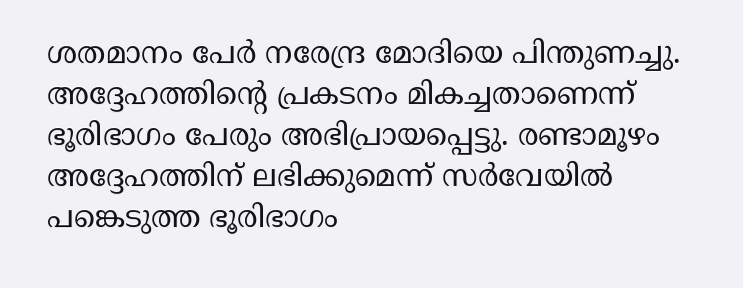ശതമാനം പേര്‍ നരേന്ദ്ര മോദിയെ പിന്തുണച്ചു. അദ്ദേഹത്തിന്റെ പ്രകടനം മികച്ചതാണെന്ന് ഭൂരിഭാഗം പേരും അഭിപ്രായപ്പെട്ടു. രണ്ടാമൂഴം അദ്ദേഹത്തിന് ലഭിക്കുമെന്ന് സര്‍വേയില്‍ പങ്കെടുത്ത ഭൂരിഭാഗം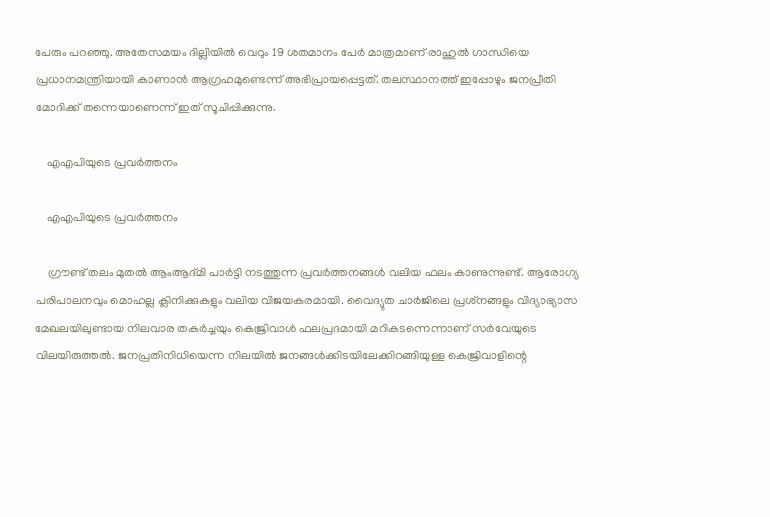പേരും പറഞ്ഞു. അതേസമയം ദില്ലിയില്‍ വെറും 19 ശതമാനം പേര്‍ മാത്രമാണ് രാഹുല്‍ ഗാന്ധിയെ പ്രധാനമന്ത്രിയായി കാണാന്‍ ആഗ്രഹമുണ്ടെന്ന് അഭിപ്രായപ്പെട്ടത്. തലസ്ഥാനത്ത് ഇപ്പോഴും ജനപ്രീതി മോദിക്ക് തന്നെയാണെന്ന് ഇത് സൂചിപ്പിക്കുന്നു.

    എഎപിയുടെ പ്രവര്‍ത്തനം

    എഎപിയുടെ പ്രവര്‍ത്തനം

    ഗ്രൗണ്ട് തലം മുതല്‍ ആംആദ്മി പാര്‍ട്ടി നടത്തുന്ന പ്രവര്‍ത്തനങ്ങള്‍ വലിയ ഫലം കാണുന്നുണ്ട്. ആരോഗ്യ പരിപാലനവും മൊഹല്ല ക്ലിനിക്കുകളും വലിയ വിജയകരമായി. വൈദ്യുത ചാര്‍ജിലെ പ്രശ്‌നങ്ങളും വിദ്യാഭ്യാസ മേഖലയിലുണ്ടായ നിലവാര തകര്‍ച്ചയും കെജ്രിവാള്‍ ഫലപ്രദമായി മറികടന്നെന്നാണ് സര്‍വേയുടെ വിലയിരുത്തല്‍. ജനപ്രതിനിധിയെന്ന നിലയില്‍ ജനങ്ങള്‍ക്കിടയിലേക്കിറങ്ങിയുള്ള കെജ്രിവാളിന്റെ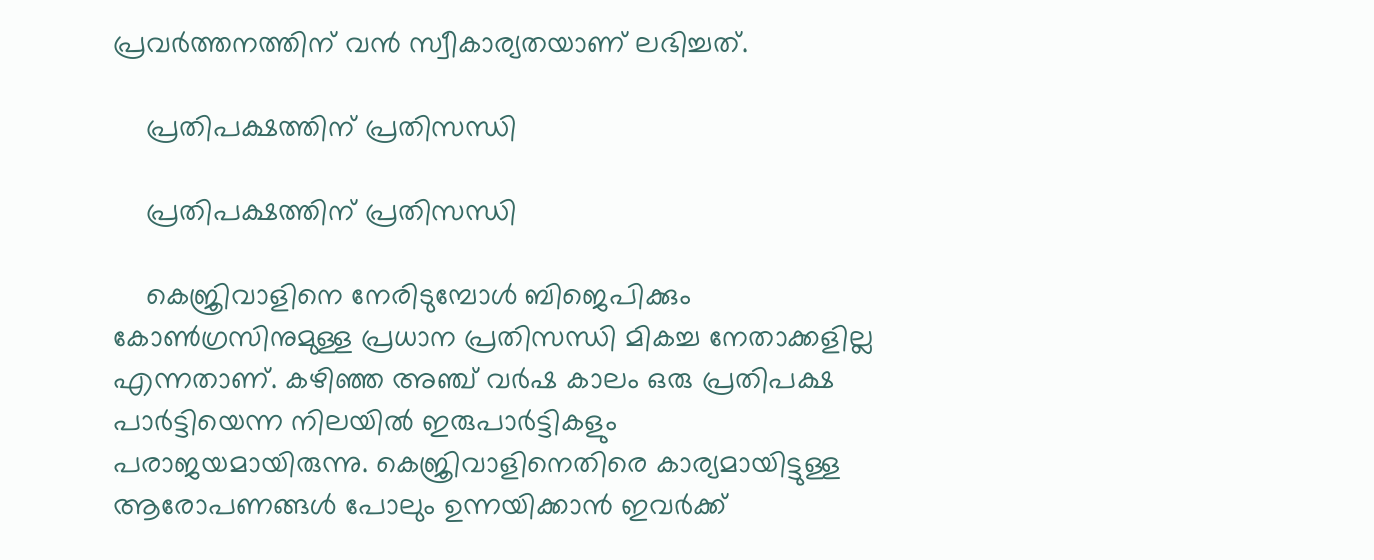പ്രവര്‍ത്തനത്തിന് വന്‍ സ്വീകാര്യതയാണ് ലഭിച്ചത്.

    പ്രതിപക്ഷത്തിന് പ്രതിസന്ധി

    പ്രതിപക്ഷത്തിന് പ്രതിസന്ധി

    കെജ്രിവാളിനെ നേരിടുമ്പോള്‍ ബിജെപിക്കും കോണ്‍ഗ്രസിനുമുള്ള പ്രധാന പ്രതിസന്ധി മികച്ച നേതാക്കളില്ല എന്നതാണ്. കഴിഞ്ഞ അഞ്ച് വര്‍ഷ കാലം ഒരു പ്രതിപക്ഷ പാര്‍ട്ടിയെന്ന നിലയില്‍ ഇരുപാര്‍ട്ടികളും പരാജയമായിരുന്നു. കെജ്രിവാളിനെതിരെ കാര്യമായിട്ടുള്ള ആരോപണങ്ങള്‍ പോലും ഉന്നയിക്കാന്‍ ഇവര്‍ക്ക്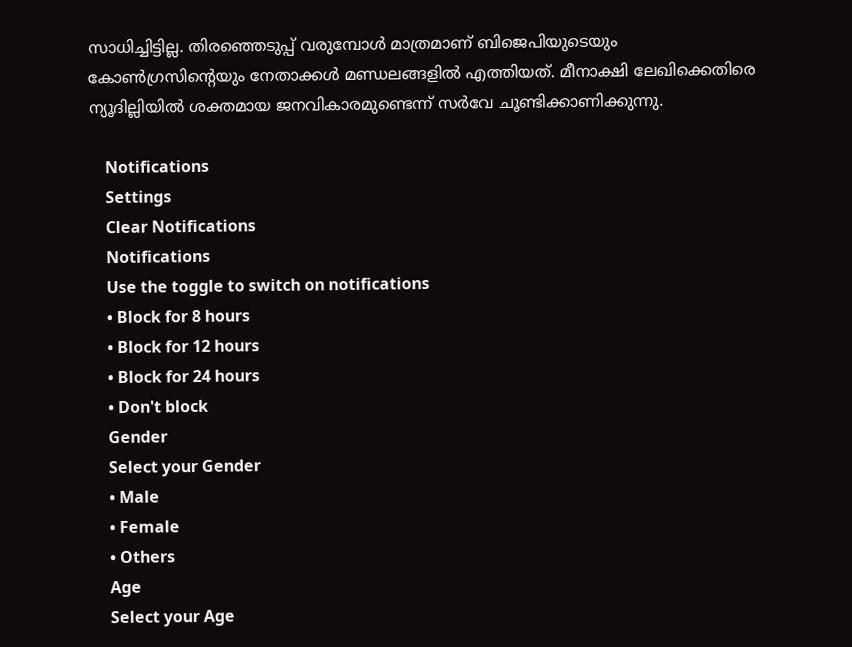സാധിച്ചിട്ടില്ല. തിരഞ്ഞെടുപ്പ് വരുമ്പോള്‍ മാത്രമാണ് ബിജെപിയുടെയും കോണ്‍ഗ്രസിന്റെയും നേതാക്കള്‍ മണ്ഡലങ്ങളില്‍ എത്തിയത്. മീനാക്ഷി ലേഖിക്കെതിരെ ന്യൂദില്ലിയില്‍ ശക്തമായ ജനവികാരമുണ്ടെന്ന് സര്‍വേ ചൂണ്ടിക്കാണിക്കുന്നു.

    Notifications
    Settings
    Clear Notifications
    Notifications
    Use the toggle to switch on notifications
    • Block for 8 hours
    • Block for 12 hours
    • Block for 24 hours
    • Don't block
    Gender
    Select your Gender
    • Male
    • Female
    • Others
    Age
    Select your Age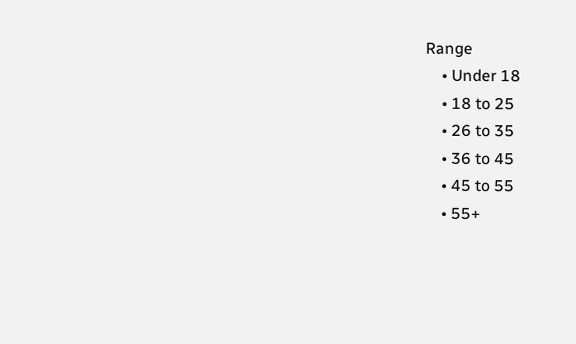Range
    • Under 18
    • 18 to 25
    • 26 to 35
    • 36 to 45
    • 45 to 55
    • 55+